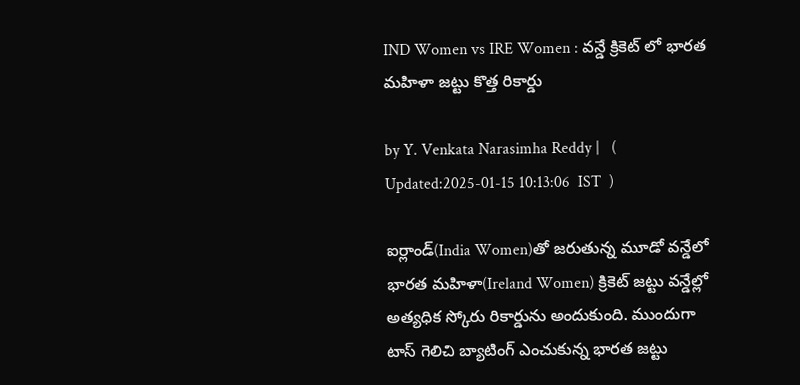IND Women vs IRE Women : వన్డే క్రికెట్ లో భారత మహిళా జట్టు కొత్త రికార్డు

by Y. Venkata Narasimha Reddy |   (  Updated:2025-01-15 10:13:06  IST  )

ఐర్లాండ్(India Women)తో జరుతున్న మూడో వన్డేలో భారత మహిళా(Ireland Women) క్రికెట్ జట్టు వన్డేల్లో అత్యధిక స్కోరు రికార్డును అందుకుంది. ముందుగా టాస్ గెలిచి బ్యాటింగ్ ఎంచుకున్న భారత జట్టు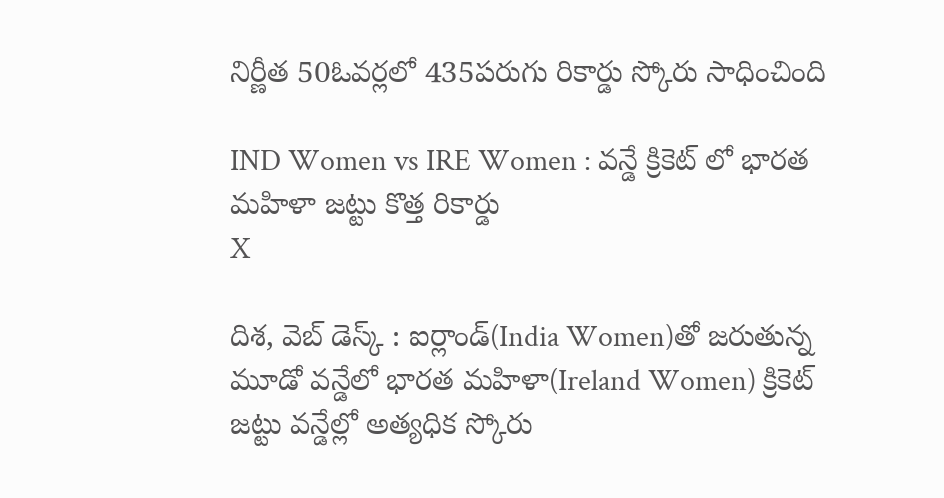నిర్ణీత 50ఓవర్లలో 435పరుగు రికార్డు స్కోరు సాధించింది

IND Women vs IRE Women : వన్డే క్రికెట్ లో భారత మహిళా జట్టు కొత్త రికార్డు
X

దిశ, వెబ్ డెస్క్ : ఐర్లాండ్(India Women)తో జరుతున్న మూడో వన్డేలో భారత మహిళా(Ireland Women) క్రికెట్ జట్టు వన్డేల్లో అత్యధిక స్కోరు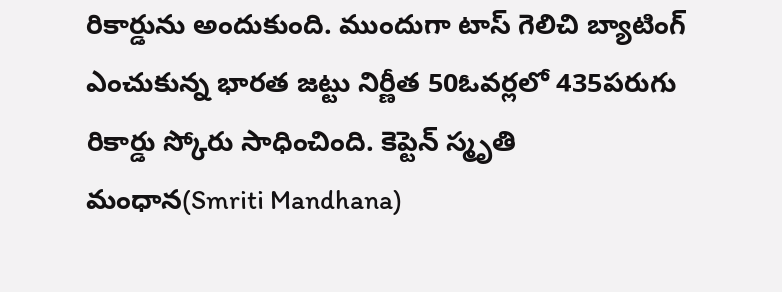రికార్డును అందుకుంది. ముందుగా టాస్ గెలిచి బ్యాటింగ్ ఎంచుకున్న భారత జట్టు నిర్ణీత 50ఓవర్లలో 435పరుగు రికార్డు స్కోరు సాధించింది. కెప్టెన్ స్మృతి మంధాన(Smriti Mandhana)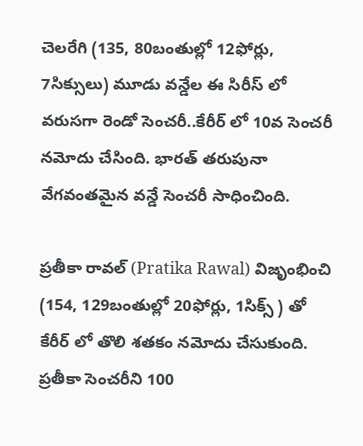చెలరేగి (135, 80బంతుల్లో 12ఫోర్లు, 7సిక్సులు) మూడు వన్డేల ఈ సిరీస్ లో వరుసగా రెండో సెంచరీ..కేరీర్ లో 10వ సెంచరీ నమోదు చేసింది. భారత్ తరుపునా వేగవంతమైన వన్డే సెంచరీ సాధించింది.

ప్రతీకా రావల్ (Pratika Rawal) విజృంభించి (154, 129బంతుల్లో 20ఫోర్లు, 1సిక్స్ ) తో కేరీర్ లో తొలి శతకం నమోదు చేసుకుంది. ప్రతీకా సెంచరీని 100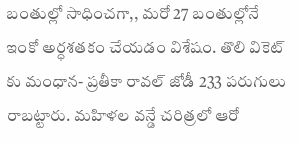బంతుల్లో సాధించగా,, మరో 27 బంతుల్లోనే ఇంకో అర్ధశతకం చేయడం విశేషం. తొలి వికెట్ కు మంధాన- ప్రతీకా రావల్ జోడీ 233 పరుగులు రాబట్టారు. మహిళల వన్డే చరిత్రలో ఆరో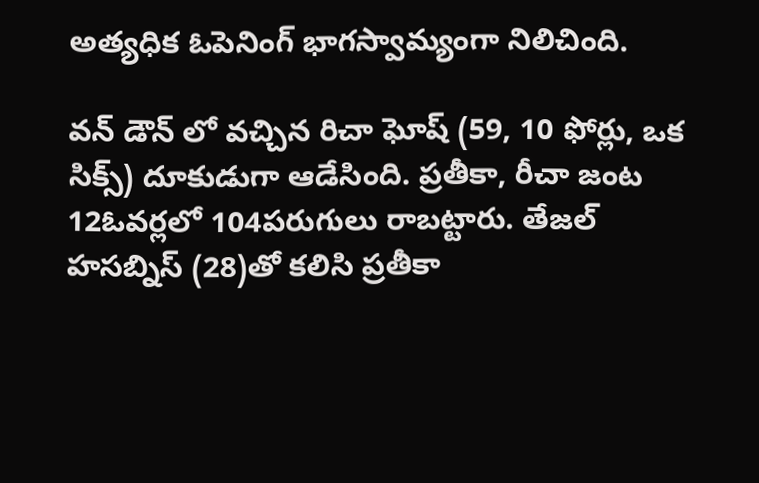అత్యధిక ఓపెనింగ్ భాగస్వామ్యంగా నిలిచింది.

వన్ డౌన్ లో వచ్చిన రిచా ఘోష్ (59, 10 ఫోర్లు, ఒక సిక్స్) దూకుడుగా ఆడేసింది. ప్రతీకా, రీచా జంట 12ఓవర్లలో 104పరుగులు రాబట్టారు. తేజల్ హసబ్నిస్ (28)తో కలిసి ప్రతీకా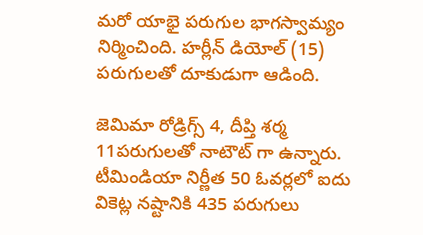మరో యాభై పరుగుల భాగస్వామ్యం నిర్మించింది. హర్లీన్ డియోల్ (15) పరుగులతో దూకుడుగా ఆడింది.

జెమిమా రోడ్రిగ్స్ 4, దీప్తి శర్మ 11పరుగులతో నాటౌట్ గా ఉన్నారు. టీమిండియా నిర్ణీత 50 ఓవర్లలో ఐదు వికెట్ల నష్టానికి 435 పరుగులు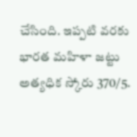చేసింది. ఇప్పటి వరకు భారత మహిళా జట్టు అత్యధిక స్కోరు 370/5.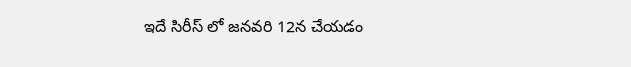ఇదే సిరీస్ లో జనవరి 12న చేయడం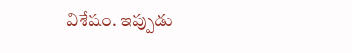విశేషం. ఇప్పుడు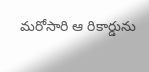మరోసారి ఆ రికార్డును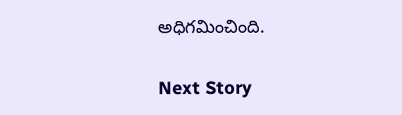అధిగమించింది.

Next Story